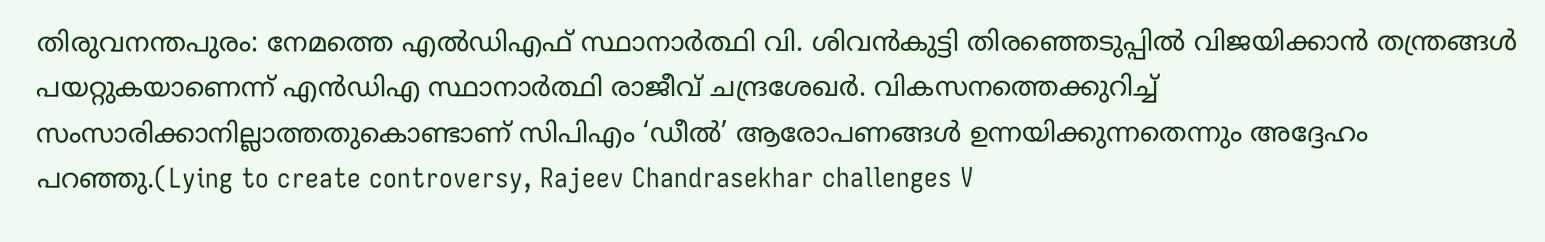തിരുവനന്തപുരം: നേമത്തെ എൽഡിഎഫ് സ്ഥാനാർത്ഥി വി. ശിവൻകുട്ടി തിരഞ്ഞെടുപ്പിൽ വിജയിക്കാൻ തന്ത്രങ്ങൾ പയറ്റുകയാണെന്ന് എൻഡിഎ സ്ഥാനാർത്ഥി രാജീവ് ചന്ദ്രശേഖർ. വികസനത്തെക്കുറിച്ച് സംസാരിക്കാനില്ലാത്തതുകൊണ്ടാണ് സിപിഎം ‘ഡീൽ’ ആരോപണങ്ങൾ ഉന്നയിക്കുന്നതെന്നും അദ്ദേഹം പറഞ്ഞു.(Lying to create controversy, Rajeev Chandrasekhar challenges V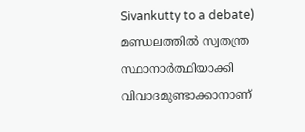Sivankutty to a debate)
മണ്ഡലത്തിൽ സ്വതന്ത്ര സ്ഥാനാർത്ഥിയാക്കി വിവാദമുണ്ടാക്കാനാണ്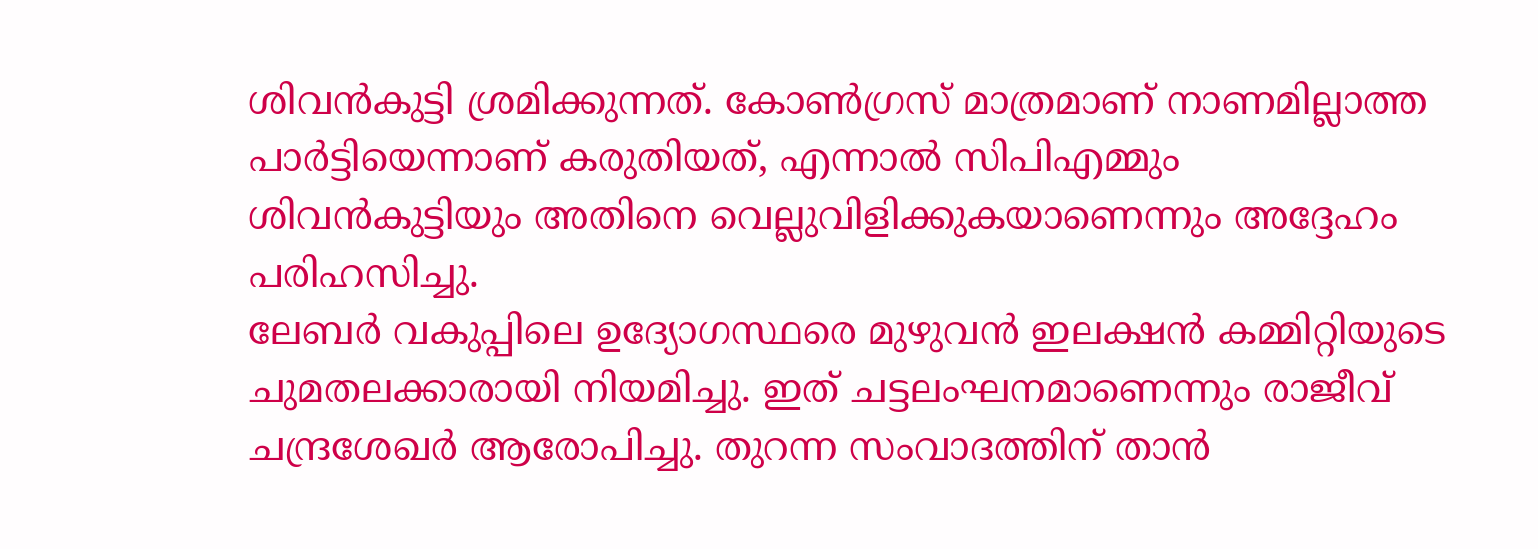ശിവൻകുട്ടി ശ്രമിക്കുന്നത്. കോൺഗ്രസ് മാത്രമാണ് നാണമില്ലാത്ത പാർട്ടിയെന്നാണ് കരുതിയത്, എന്നാൽ സിപിഎമ്മും ശിവൻകുട്ടിയും അതിനെ വെല്ലുവിളിക്കുകയാണെന്നും അദ്ദേഹം പരിഹസിച്ചു.
ലേബർ വകുപ്പിലെ ഉദ്യോഗസ്ഥരെ മുഴുവൻ ഇലക്ഷൻ കമ്മിറ്റിയുടെ ചുമതലക്കാരായി നിയമിച്ചു. ഇത് ചട്ടലംഘനമാണെന്നും രാജീവ് ചന്ദ്രശേഖർ ആരോപിച്ചു. തുറന്ന സംവാദത്തിന് താൻ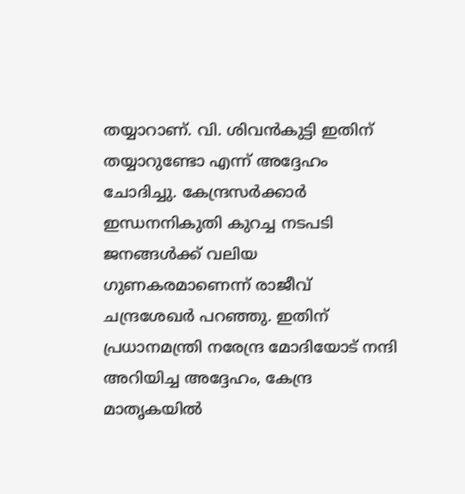തയ്യാറാണ്. വി. ശിവൻകുട്ടി ഇതിന് തയ്യാറുണ്ടോ എന്ന് അദ്ദേഹം ചോദിച്ചു. കേന്ദ്രസർക്കാർ ഇന്ധനനികുതി കുറച്ച നടപടി ജനങ്ങൾക്ക് വലിയ ഗുണകരമാണെന്ന് രാജീവ് ചന്ദ്രശേഖർ പറഞ്ഞു. ഇതിന് പ്രധാനമന്ത്രി നരേന്ദ്ര മോദിയോട് നന്ദി അറിയിച്ച അദ്ദേഹം, കേന്ദ്ര മാതൃകയിൽ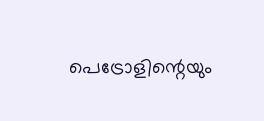പെട്രോളിന്റെയും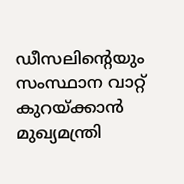ഡീസലിന്റെയും സംസ്ഥാന വാറ്റ് കുറയ്ക്കാൻ മുഖ്യമന്ത്രി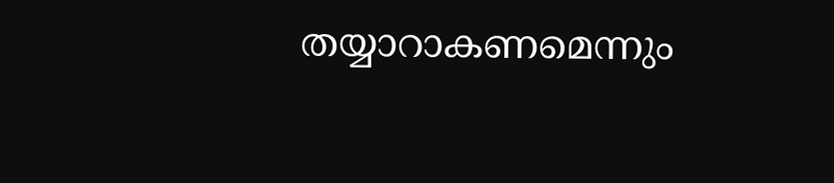തയ്യാറാകണമെന്നും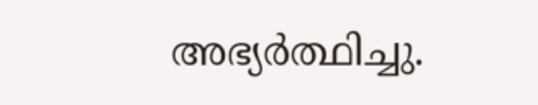അഭ്യർത്ഥിച്ചു.